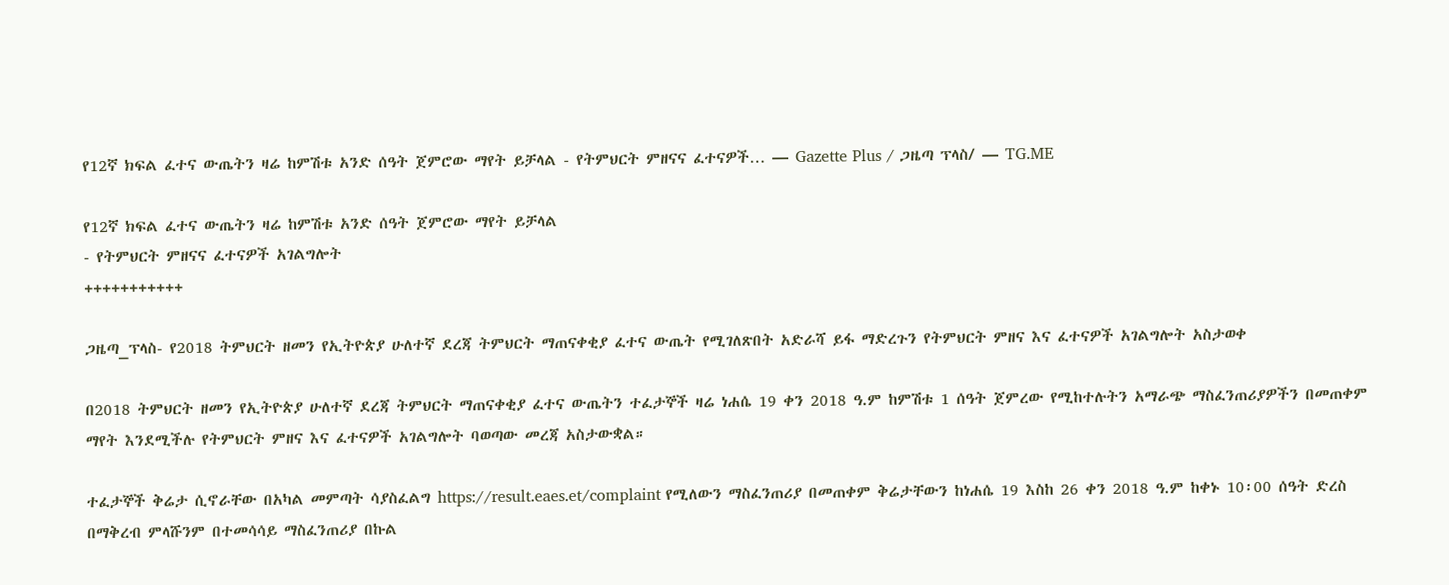የ12ኛ ክፍል ፈተና ውጤትን ዛሬ ከምሽቱ አንድ ሰዓት ጀምሮው ማየት ይቻላል - የትምህርት ምዘናና ፈተናዎች… — Gazette Plus / ጋዜጣ ፕላስ/ — TG.ME

የ12ኛ ክፍል ፈተና ውጤትን ዛሬ ከምሽቱ አንድ ሰዓት ጀምሮው ማየት ይቻላል
- የትምህርት ምዘናና ፈተናዎች አገልግሎት
+++++++++++

ጋዜጣ_ፕላስ- የ2018 ትምህርት ዘመን የኢትዮጵያ ሁለተኛ ደረጃ ትምህርት ማጠናቀቂያ ፈተና ውጤት የሚገለጽበት አድራሻ ይፋ ማድረጉን የትምህርት ምዘና እና ፈተናዎች አገልግሎት አስታወቀ

በ2018 ትምህርት ዘመን የኢትዮጵያ ሁለተኛ ደረጃ ትምህርት ማጠናቀቂያ ፈተና ውጤትን ተፈታኞች ዛሬ ነሐሴ 19 ቀን 2018 ዓ.ም ከምሽቱ 1 ሰዓት ጀምረው የሚከተሉትን አማራጭ ማስፈንጠሪያዎችን በመጠቀም ማየት እንደሚችሉ የትምህርት ምዘና እና ፈተናዎች አገልግሎት ባወጣው መረጃ አስታውቋል።

ተፈታኞች ቅሬታ ሲኖራቸው በአካል መምጣት ሳያስፈልግ https://result.eaes.et/complaint የሚለውን ማስፈንጠሪያ በመጠቀም ቅሬታቸውን ከነሐሴ 19 እስከ 26 ቀን 2018 ዓ.ም ከቀኑ 10፡00 ሰዓት ድረስ በማቅረብ ምላሹንም በተመሳሳይ ማስፈንጠሪያ በኩል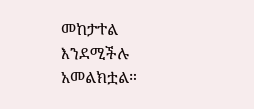መከታተል እንደሚችሉ አመልክቷል።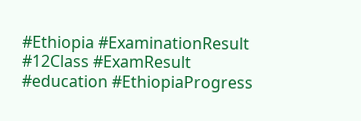#Ethiopia #ExaminationResult #12Class #ExamResult #education #EthiopiaProgress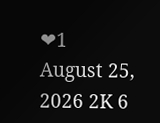❤1
August 25, 2026 2K 6